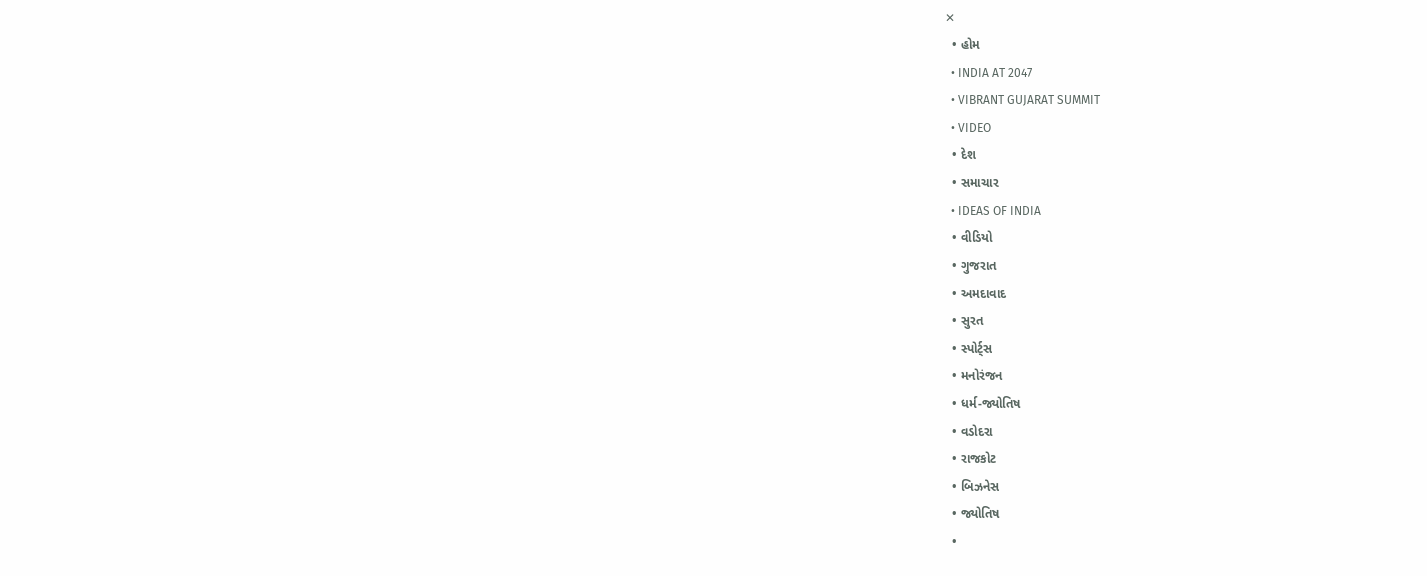✕
  • હોમ
  • INDIA AT 2047
  • VIBRANT GUJARAT SUMMIT
  • VIDEO
  • દેશ
  • સમાચાર
  • IDEAS OF INDIA
  • વીડિયો
  • ગુજરાત
  • અમદાવાદ
  • સુરત
  • સ્પોર્ટ્સ
  • મનોરંજન
  • ધર્મ-જ્યોતિષ
  • વડોદરા
  • રાજકોટ
  • બિઝનેસ
  • જ્યોતિષ
  •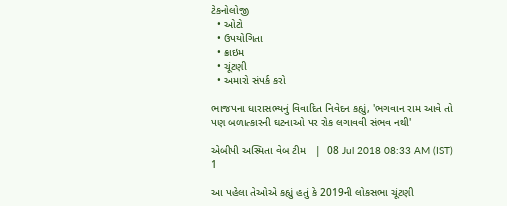ટેકનોલોજી
  • ઓટો
  • ઉપયોગિતા
  • ક્રાઇમ
  • ચૂંટણી
  • અમારો સંપર્ક કરો

ભાજપના ધારાસભ્યનું વિવાદિત નિવેદન કહ્યું, 'ભગવાન રામ આવે તો પણ બળાત્કારની ઘટનાઓ પર રોક લગાવવી સંભવ નથી'

એબીપી અસ્મિતા વેબ ટીમ   |  08 Jul 2018 08:33 AM (IST)
1

આ પહેલા તેઓએ કહ્યું હતું કે 2019ની લોકસભા ચૂંટણી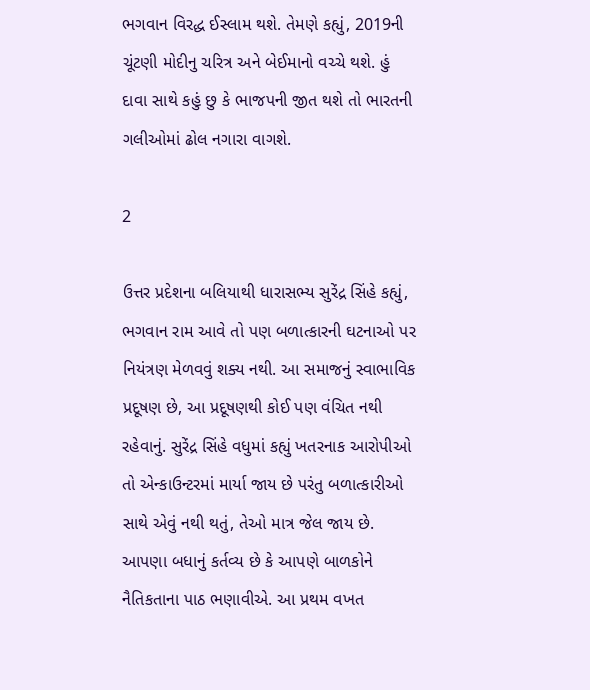ભગવાન વિરદ્ધ ઈસ્લામ થશે. તેમણે કહ્યું, 2019ની ચૂંટણી મોદીનુ ચરિત્ર અને બેઈમાનો વચ્ચે થશે. હું દાવા સાથે કહું છુ કે ભાજપની જીત થશે તો ભારતની ગલીઓમાં ઢોલ નગારા વાગશે.

2

ઉત્તર પ્રદેશના બલિયાથી ધારાસભ્ય સુરેંદ્ર સિંહે કહ્યું, ભગવાન રામ આવે તો પણ બળાત્કારની ઘટનાઓ પર નિયંત્રણ મેળવવું શક્ય નથી. આ સમાજનું સ્વાભાવિક પ્રદૂષણ છે, આ પ્રદૂષણથી કોઈ પણ વંચિત નથી રહેવાનું. સુરેંદ્ર સિંહે વધુમાં કહ્યું ખતરનાક આરોપીઓ તો એન્કાઉન્ટરમાં માર્યા જાય છે પરંતુ બળાત્કારીઓ સાથે એવું નથી થતું, તેઓ માત્ર જેલ જાય છે. આપણા બધાનું કર્તવ્ય છે કે આપણે બાળકોને નૈતિકતાના પાઠ ભણાવીએ. આ પ્રથમ વખત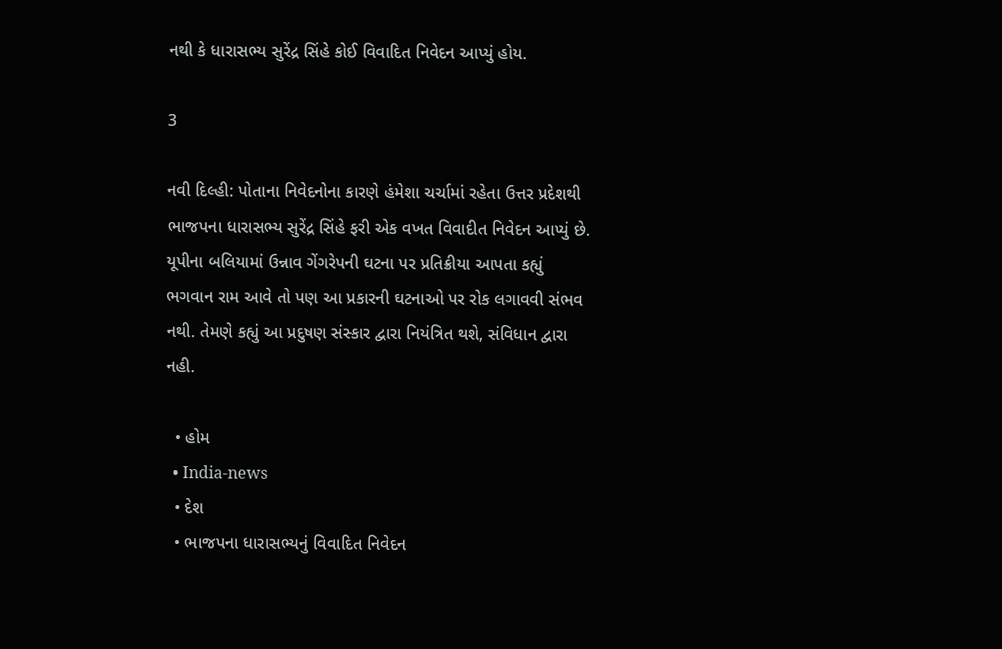નથી કે ધારાસભ્ય સુરેંદ્ર સિંહે કોઈ વિવાદિત નિવેદન આપ્યું હોય.

3

નવી દિલ્હી: પોતાના નિવેદનોના કારણે હંમેશા ચર્ચામાં રહેતા ઉત્તર પ્રદેશથી ભાજપના ધારાસભ્ય સુરેંદ્ર સિંહે ફરી એક વખત વિવાદીત નિવેદન આપ્યું છે. યૂપીના બલિયામાં ઉન્નાવ ગેંગરેપની ઘટના પર પ્રતિક્રીયા આપતા કહ્યું ભગવાન રામ આવે તો પણ આ પ્રકારની ઘટનાઓ પર રોક લગાવવી સંભવ નથી. તેમણે કહ્યું આ પ્રદુષણ સંસ્કાર દ્વારા નિયંત્રિત થશે, સંવિધાન દ્વારા નહી.

  • હોમ
  • India-news
  • દેશ
  • ભાજપના ધારાસભ્યનું વિવાદિત નિવેદન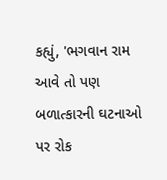કહ્યું, 'ભગવાન રામ આવે તો પણ બળાત્કારની ઘટનાઓ પર રોક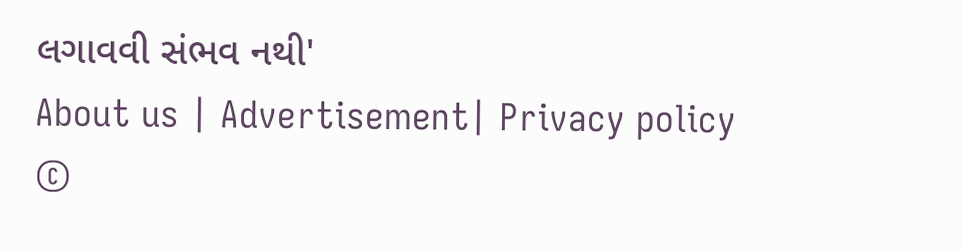લગાવવી સંભવ નથી'
About us | Advertisement| Privacy policy
©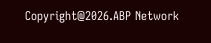Copyright@2026.ABP Network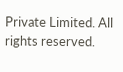Private Limited. All rights reserved.